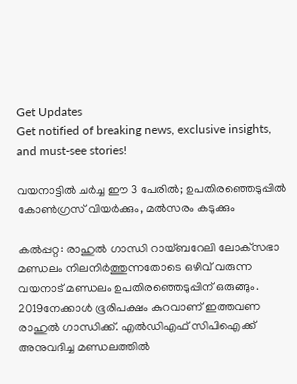Get Updates
Get notified of breaking news, exclusive insights, and must-see stories!

വയനാട്ടില്‍ ചര്‍ച്ച ഈ 3 പേരില്‍; ഉപതിരഞ്ഞെടുപ്പില്‍ കോണ്‍ഗ്രസ് വിയര്‍ക്കും, മല്‍സരം കടുക്കും

കല്‍പ്പറ്റ: രാഹുല്‍ ഗാന്ധി റായ്ബറേലി ലോക്‌സഭാ മണ്ഡലം നിലനിര്‍ത്തുന്നതോടെ ഒഴിവ് വരുന്ന വയനാട് മണ്ഡലം ഉപതിരഞ്ഞെടുപ്പിന് ഒരുങ്ങും. 2019നേക്കാള്‍ ഭൂരിപക്ഷം കുറവാണ് ഇത്തവണ രാഹുല്‍ ഗാന്ധിക്ക്. എല്‍ഡിഎഫ് സിപിഐക്ക് അനുവദിച്ച മണ്ഡലത്തില്‍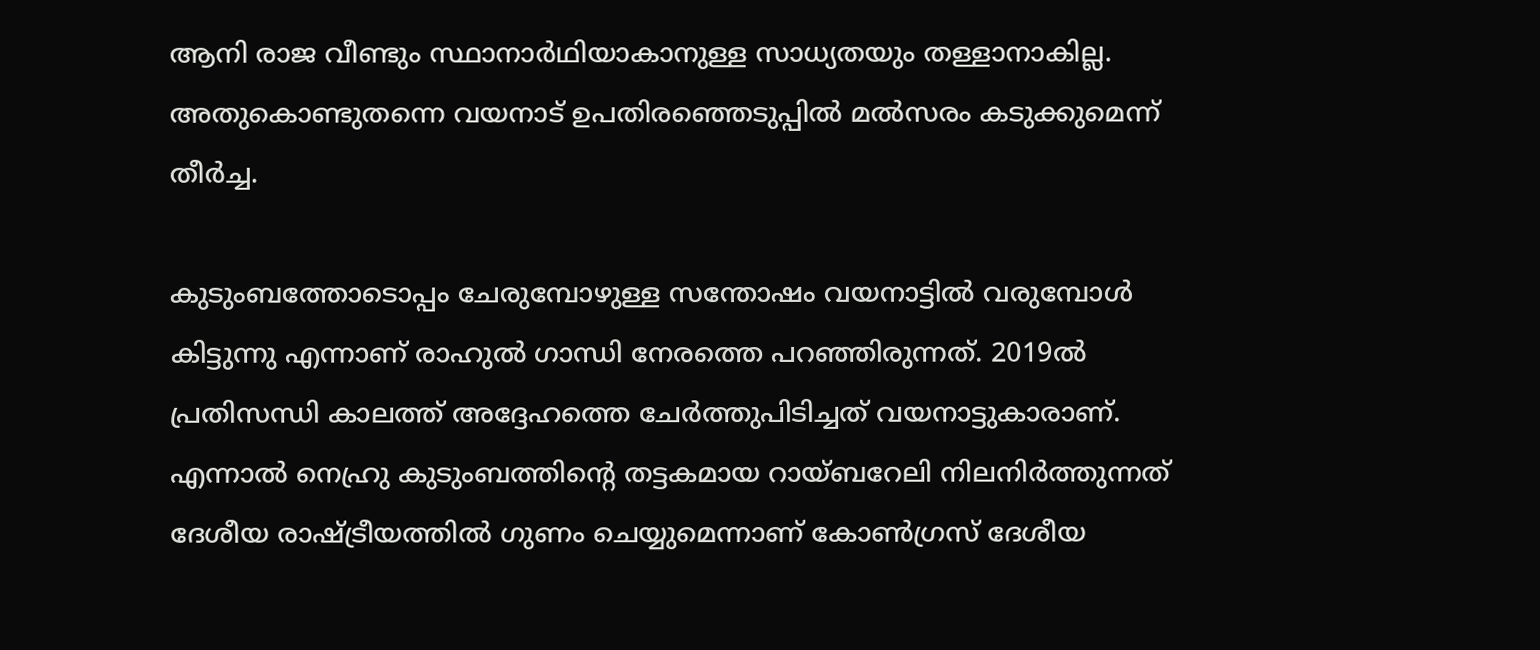ആനി രാജ വീണ്ടും സ്ഥാനാര്‍ഥിയാകാനുള്ള സാധ്യതയും തള്ളാനാകില്ല. അതുകൊണ്ടുതന്നെ വയനാട് ഉപതിരഞ്ഞെടുപ്പില്‍ മല്‍സരം കടുക്കുമെന്ന് തീര്‍ച്ച.

കുടുംബത്തോടൊപ്പം ചേരുമ്പോഴുള്ള സന്തോഷം വയനാട്ടില്‍ വരുമ്പോള്‍ കിട്ടുന്നു എന്നാണ് രാഹുല്‍ ഗാന്ധി നേരത്തെ പറഞ്ഞിരുന്നത്. 2019ല്‍ പ്രതിസന്ധി കാലത്ത് അദ്ദേഹത്തെ ചേര്‍ത്തുപിടിച്ചത് വയനാട്ടുകാരാണ്. എന്നാല്‍ നെഹ്രു കുടുംബത്തിന്റെ തട്ടകമായ റായ്ബറേലി നിലനിര്‍ത്തുന്നത് ദേശീയ രാഷ്ട്രീയത്തില്‍ ഗുണം ചെയ്യുമെന്നാണ് കോണ്‍ഗ്രസ് ദേശീയ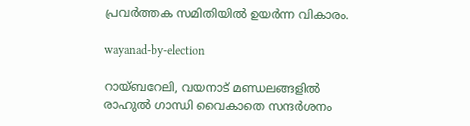പ്രവര്‍ത്തക സമിതിയില്‍ ഉയര്‍ന്ന വികാരം.

wayanad-by-election

റായ്ബറേലി, വയനാട് മണ്ഡലങ്ങളില്‍ രാഹുല്‍ ഗാന്ധി വൈകാതെ സന്ദര്‍ശനം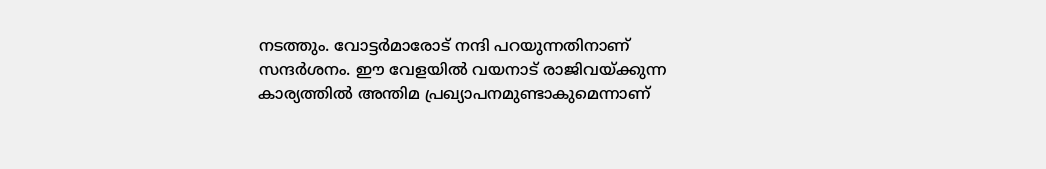നടത്തും. വോട്ടര്‍മാരോട് നന്ദി പറയുന്നതിനാണ് സന്ദര്‍ശനം. ഈ വേളയില്‍ വയനാട് രാജിവയ്ക്കുന്ന കാര്യത്തില്‍ അന്തിമ പ്രഖ്യാപനമുണ്ടാകുമെന്നാണ്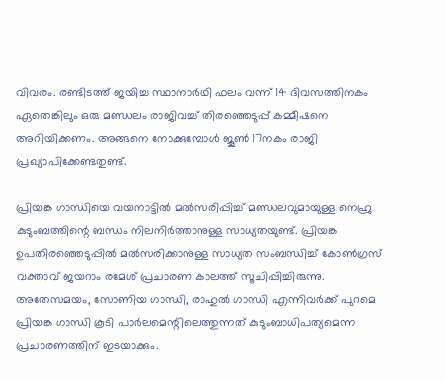വിവരം. രണ്ടിടത്ത് ജയിച്ച സ്ഥാനാര്‍ഥി ഫലം വന്ന് 14 ദിവസത്തിനകം ഏതെങ്കിലും ഒരു മണ്ഡലം രാജിവച്ച് തിരഞ്ഞെടുപ്പ് കമ്മീഷനെ അറിയിക്കണം. അങ്ങനെ നോക്കുമ്പോള്‍ ജൂണ്‍ 17നകം രാജി പ്രഖ്യാപിക്കേണ്ടതുണ്ട്.

പ്രിയങ്ക ഗാന്ധിയെ വയനാട്ടില്‍ മല്‍സരിപ്പിച്ച് മണ്ഡലവുമായുള്ള നെഹ്രു കുടുംബത്തിന്റെ ബന്ധം നിലനിര്‍ത്താനുള്ള സാധ്യതയുണ്ട്. പ്രിയങ്ക ഉപതിരഞ്ഞെടുപ്പില്‍ മല്‍സരിക്കാനുള്ള സാധ്യത സംബന്ധിച്ച് കോണ്‍ഗ്രസ് വക്താവ് ജയറാം രമേശ് പ്രചാരണ കാലത്ത് സൂചിപ്പിച്ചിരുന്നു. അതേസമയം, സോണിയ ഗാന്ധി, രാഹുല്‍ ഗാന്ധി എന്നിവര്‍ക്ക് പുറമെ പ്രിയങ്ക ഗാന്ധി കൂടി പാര്‍ലമെന്റിലെത്തുന്നത് കുടുംബാധിപത്യമെന്ന പ്രചാരണത്തിന് ഇടയാക്കും.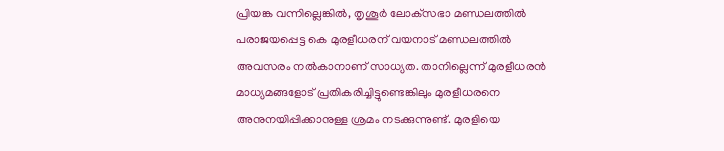പ്രിയങ്ക വന്നില്ലെങ്കില്‍, തൃശൂര്‍ ലോക്‌സഭാ മണ്ഡലത്തില്‍ പരാജയപ്പെട്ട കെ മുരളീധരന് വയനാട് മണ്ഡലത്തില്‍ അവസരം നല്‍കാനാണ് സാധ്യത. താനില്ലെന്ന് മുരളീധരന്‍ മാധ്യമങ്ങളോട് പ്രതികരിച്ചിട്ടുണ്ടെങ്കിലും മുരളീധരനെ അനുനയിപ്പിക്കാനുള്ള ശ്രമം നടക്കുന്നുണ്ട്. മുരളിയെ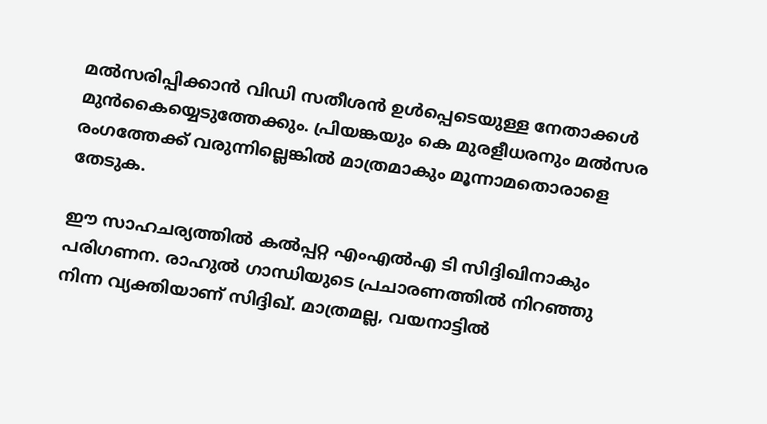മല്‍സരിപ്പിക്കാന്‍ വിഡി സതീശന്‍ ഉള്‍പ്പെടെയുള്ള നേതാക്കള്‍ മുന്‍കൈയ്യെടുത്തേക്കും. പ്രിയങ്കയും കെ മുരളീധരനും മല്‍സര രംഗത്തേക്ക് വരുന്നില്ലെങ്കില്‍ മാത്രമാകും മൂന്നാമതൊരാളെ തേടുക.

ഈ സാഹചര്യത്തില്‍ കല്‍പ്പറ്റ എംഎല്‍എ ടി സിദ്ദിഖിനാകും പരിഗണന. രാഹുല്‍ ഗാന്ധിയുടെ പ്രചാരണത്തില്‍ നിറഞ്ഞു നിന്ന വ്യക്തിയാണ് സിദ്ദിഖ്. മാത്രമല്ല, വയനാട്ടില്‍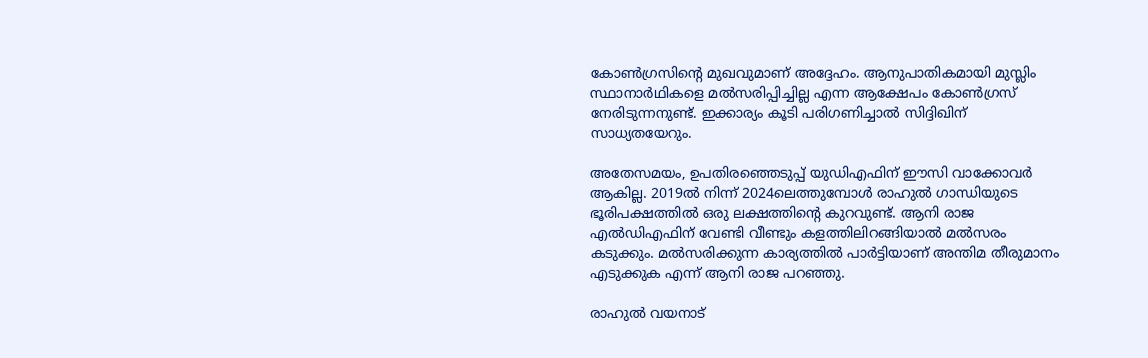കോണ്‍ഗ്രസിന്റെ മുഖവുമാണ് അദ്ദേഹം. ആനുപാതികമായി മുസ്ലിം സ്ഥാനാര്‍ഥികളെ മല്‍സരിപ്പിച്ചില്ല എന്ന ആക്ഷേപം കോണ്‍ഗ്രസ് നേരിടുന്നനുണ്ട്. ഇക്കാര്യം കൂടി പരിഗണിച്ചാല്‍ സിദ്ദിഖിന് സാധ്യതയേറും.

അതേസമയം, ഉപതിരഞ്ഞെടുപ്പ് യുഡിഎഫിന് ഈസി വാക്കോവര്‍ ആകില്ല. 2019ല്‍ നിന്ന് 2024ലെത്തുമ്പോള്‍ രാഹുല്‍ ഗാന്ധിയുടെ ഭൂരിപക്ഷത്തില്‍ ഒരു ലക്ഷത്തിന്റെ കുറവുണ്ട്. ആനി രാജ എല്‍ഡിഎഫിന് വേണ്ടി വീണ്ടും കളത്തിലിറങ്ങിയാല്‍ മല്‍സരം കടുക്കും. മല്‍സരിക്കുന്ന കാര്യത്തില്‍ പാര്‍ട്ടിയാണ് അന്തിമ തീരുമാനം എടുക്കുക എന്ന് ആനി രാജ പറഞ്ഞു.

രാഹുല്‍ വയനാട്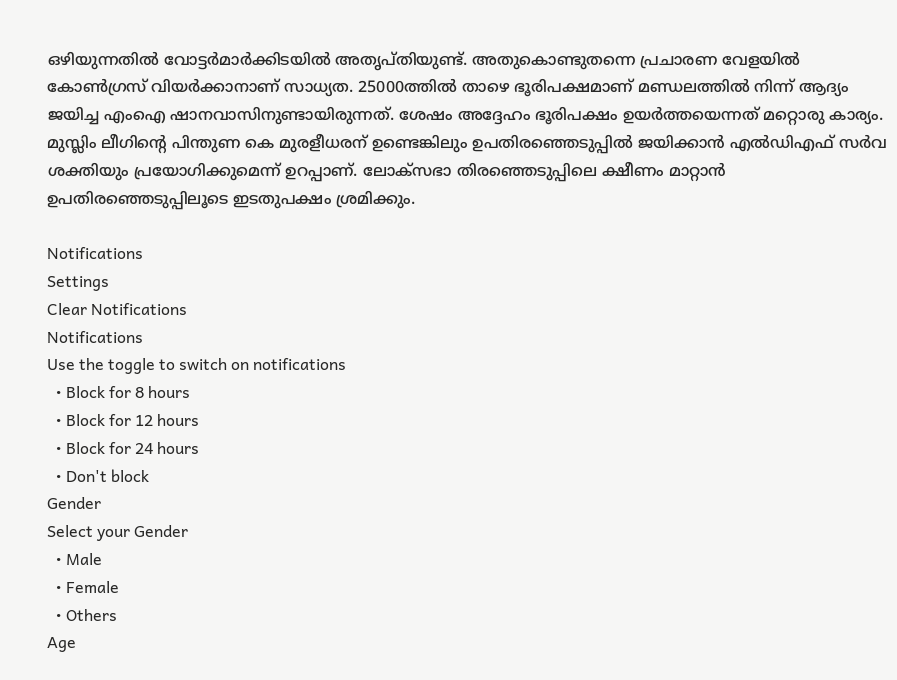ഒഴിയുന്നതില്‍ വോട്ടര്‍മാര്‍ക്കിടയില്‍ അതൃപ്തിയുണ്ട്. അതുകൊണ്ടുതന്നെ പ്രചാരണ വേളയില്‍ കോണ്‍ഗ്രസ് വിയര്‍ക്കാനാണ് സാധ്യത. 25000ത്തില്‍ താഴെ ഭൂരിപക്ഷമാണ് മണ്ഡലത്തില്‍ നിന്ന് ആദ്യം ജയിച്ച എംഐ ഷാനവാസിനുണ്ടായിരുന്നത്. ശേഷം അദ്ദേഹം ഭൂരിപക്ഷം ഉയര്‍ത്തയെന്നത് മറ്റൊരു കാര്യം. മുസ്ലിം ലീഗിന്റെ പിന്തുണ കെ മുരളീധരന് ഉണ്ടെങ്കിലും ഉപതിരഞ്ഞെടുപ്പില്‍ ജയിക്കാന്‍ എല്‍ഡിഎഫ് സര്‍വ ശക്തിയും പ്രയോഗിക്കുമെന്ന് ഉറപ്പാണ്. ലോക്‌സഭാ തിരഞ്ഞെടുപ്പിലെ ക്ഷീണം മാറ്റാന്‍ ഉപതിരഞ്ഞെടുപ്പിലൂടെ ഇടതുപക്ഷം ശ്രമിക്കും.

Notifications
Settings
Clear Notifications
Notifications
Use the toggle to switch on notifications
  • Block for 8 hours
  • Block for 12 hours
  • Block for 24 hours
  • Don't block
Gender
Select your Gender
  • Male
  • Female
  • Others
Age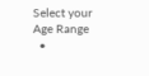Select your Age Range
  •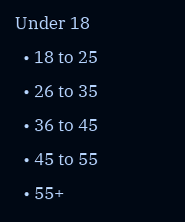Under 18
  • 18 to 25
  • 26 to 35
  • 36 to 45
  • 45 to 55
  • 55+